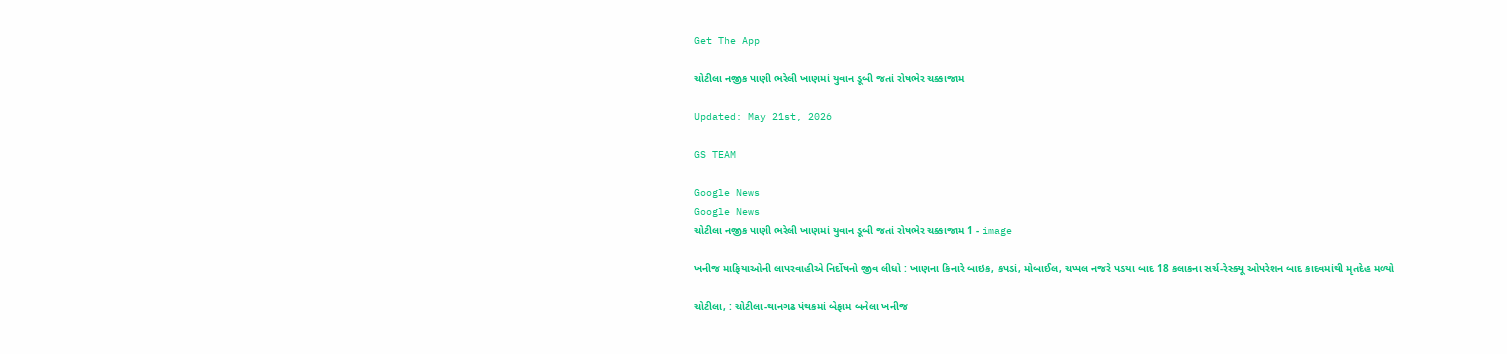Get The App

ચોટીલા નજીક પાણી ભરેલી ખાણમાં યુવાન ડૂબી જતાં રોષભેર ચક્કાજામ

Updated: May 21st, 2026

GS TEAM

Google News
Google News
ચોટીલા નજીક પાણી ભરેલી ખાણમાં યુવાન ડૂબી જતાં રોષભેર ચક્કાજામ 1 - image

ખનીજ માફિયાઓની લાપરવાહીએ નિર્દોષનો જીવ લીધો : ખાણના કિનારે બાઇક, કપડાં, મોબાઈલ, ચપ્પલ નજરે પડયા બાદ 18 કલાકના સર્ચ-રેસ્ક્યૂ ઓપરેશન બાદ કાદવમાંથી મૃતદેહ મળ્યો

ચોટીલા, : ચોટીલા-થાનગઢ પંથકમાં બેફામ બનેલા ખનીજ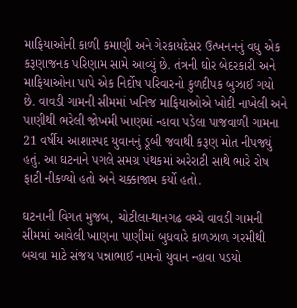માફિયાઓની કાળી કમાણી અને ગેરકાયદેસર ઉત્ખનનનું વધુ એક કરૂણાજનક પરિણામ સામે આવ્યું છે. તંત્રની ઘોર બેદરકારી અને માફિયાઓના પાપે એક નિર્દોષ પરિવારનો કુળદીપક બુઝાઈ ગયો છે. વાવડી ગામની સીમમાં ખનિજ માફિયાઓએ ખોદી નાખેલી અને પાણીથી ભરેલી જોખમી ખાણમાં ન્હાવા પડેલા પાજવાળી ગામના 21 વર્ષીય આશાસ્પદ યુવાનનું ડૂબી જવાથી કરૂણ મોત નીપજ્યું હતું. આ ઘટનાને પગલે સમગ્ર પંથકમાં અરેરાટી સાથે ભારે રોષ ફાટી નીકળ્યો હતો અને ચક્કાજામ કર્યો હતો.

ઘટનાની વિગત મુજબ, ચોટીલા-થાનગઢ વચ્ચે વાવડી ગામની સીમમાં આવેલી ખાણના પાણીમાં બુધવારે કાળઝાળ ગરમીથી બચવા માટે સંજય પન્નાભાઈ નામનો યુવાન ન્હાવા પડયો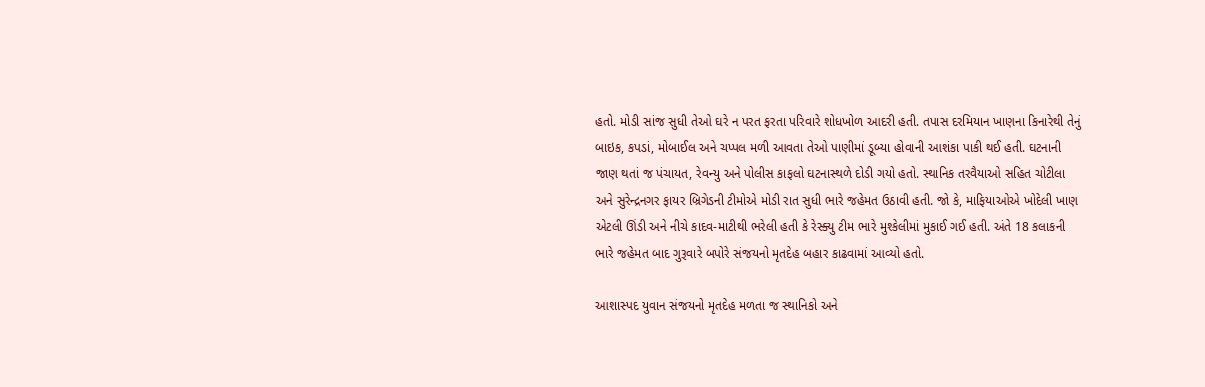હતો. મોડી સાંજ સુધી તેઓ ઘરે ન પરત ફરતા પરિવારે શોધખોળ આદરી હતી. તપાસ દરમિયાન ખાણના કિનારેથી તેનું બાઇક, કપડાં, મોબાઈલ અને ચપ્પલ મળી આવતા તેઓ પાણીમાં ડૂબ્યા હોવાની આશંકા પાકી થઈ હતી. ઘટનાની જાણ થતાં જ પંચાયત, રેવન્યુ અને પોલીસ કાફલો ઘટનાસ્થળે દોડી ગયો હતો. સ્થાનિક તરવૈયાઓ સહિત ચોટીલા અને સુરેન્દ્રનગર ફાયર બ્રિગેડની ટીમોએ મોડી રાત સુધી ભારે જહેમત ઉઠાવી હતી. જો કે, માફિયાઓએ ખોદેલી ખાણ એટલી ઊંડી અને નીચે કાદવ-માટીથી ભરેલી હતી કે રેસ્ક્યુ ટીમ ભારે મુશ્કેલીમાં મુકાઈ ગઈ હતી. અંતે 18 કલાકની ભારે જહેમત બાદ ગુરૂવારે બપોરે સંજયનો મૃતદેહ બહાર કાઢવામાં આવ્યો હતો.

આશાસ્પદ યુવાન સંજયનો મૃતદેહ મળતા જ સ્થાનિકો અને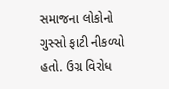સમાજના લોકોનો ગુસ્સો ફાટી નીકળ્યો હતો. ઉગ્ર વિરોધ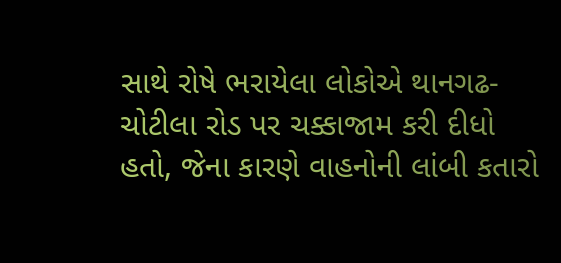સાથે રોષે ભરાયેલા લોકોએ થાનગઢ-ચોટીલા રોડ પર ચક્કાજામ કરી દીધો હતો, જેના કારણે વાહનોની લાંબી કતારો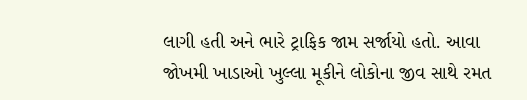લાગી હતી અને ભારે ટ્રાફિક જામ સર્જાયો હતો. આવા જોખમી ખાડાઓ ખુલ્લા મૂકીને લોકોના જીવ સાથે રમત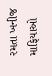રમતા ખનીજ માફિયાઓ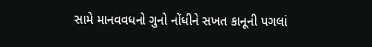સામે માનવવધનો ગુનો નોંધીને સખત કાનૂની પગલાં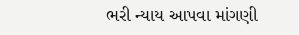ભરી ન્યાય આપવા માંગણી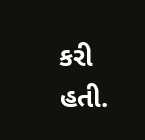કરી હતી.